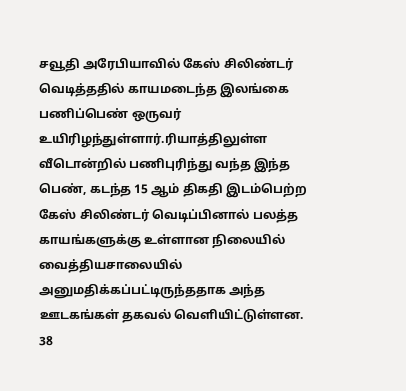சவூதி அரேபியாவில் கேஸ் சிலிண்டர் வெடித்ததில் காயமடைந்த இலங்கை பணிப்பெண் ஒருவர் உயிரிழந்துள்ளார்.ரியாத்திலுள்ள வீடொன்றில் பணிபுரிந்து வந்த இந்த பெண், கடந்த 15 ஆம் திகதி இடம்பெற்ற கேஸ் சிலிண்டர் வெடிப்பினால் பலத்த காயங்களுக்கு உள்ளான நிலையில் வைத்தியசாலையில் அனுமதிக்கப்பட்டிருந்ததாக அந்த ஊடகங்கள் தகவல் வெளியிட்டுள்ளன.
38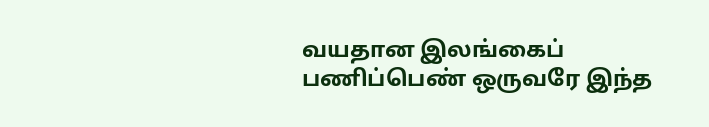வயதான இலங்கைப் பணிப்பெண் ஒருவரே இந்த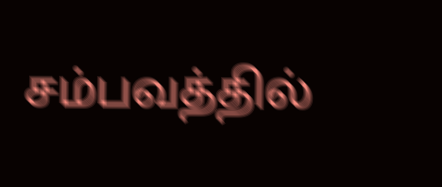சம்பவத்தில்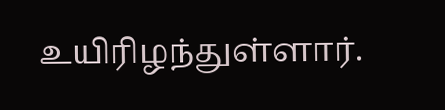உயிரிழந்துள்ளார்.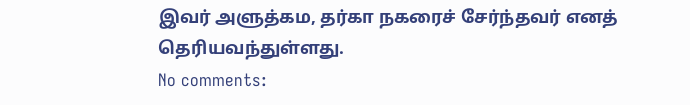இவர் அளுத்கம, தர்கா நகரைச் சேர்ந்தவர் எனத் தெரியவந்துள்ளது.
No comments: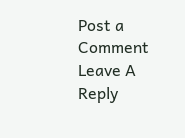Post a Comment
Leave A Reply